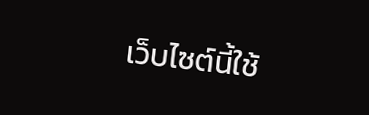เว็บไซต์นี้ใช้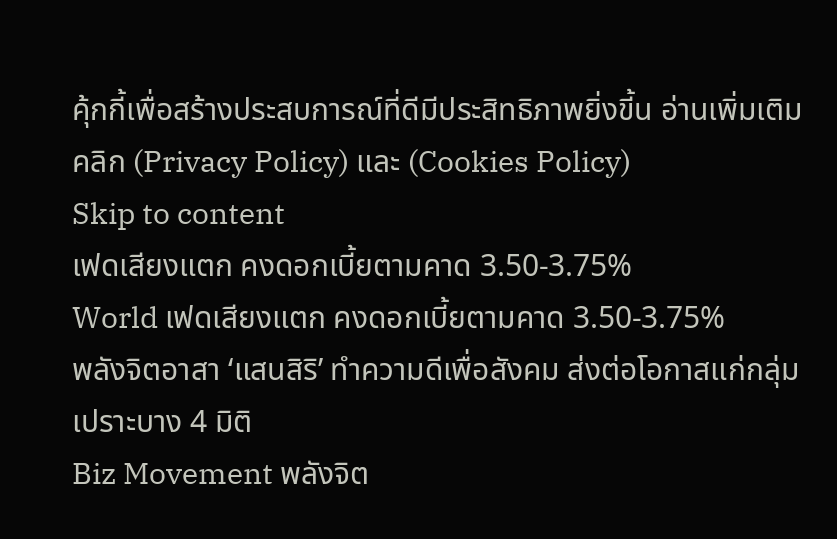คุ้กกี้เพื่อสร้างประสบการณ์ที่ดีมีประสิทธิภาพยิ่งขี้น อ่านเพิ่มเติมคลิก (Privacy Policy) และ (Cookies Policy)
Skip to content
เฟดเสียงแตก คงดอกเบี้ยตามคาด 3.50-3.75%
World เฟดเสียงแตก คงดอกเบี้ยตามคาด 3.50-3.75%
พลังจิตอาสา ‘แสนสิริ’ ทำความดีเพื่อสังคม ส่งต่อโอกาสแก่กลุ่มเปราะบาง 4 มิติ
Biz Movement พลังจิต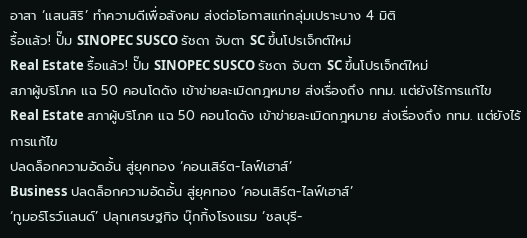อาสา ‘แสนสิริ’ ทำความดีเพื่อสังคม ส่งต่อโอกาสแก่กลุ่มเปราะบาง 4 มิติ
รื้อแล้ว! ปั๊ม SINOPEC SUSCO รัชดา จับตา SC ขึ้นโปรเจ็กต์ใหม่
Real Estate รื้อแล้ว! ปั๊ม SINOPEC SUSCO รัชดา จับตา SC ขึ้นโปรเจ็กต์ใหม่
สภาผู้บริโภค แฉ 50 คอนโดดัง เข้าข่ายละเมิดกฎหมาย ส่งเรื่องถึง กทม. แต่ยังไร้การแก้ไข
Real Estate สภาผู้บริโภค แฉ 50 คอนโดดัง เข้าข่ายละเมิดกฎหมาย ส่งเรื่องถึง กทม. แต่ยังไร้การแก้ไข
ปลดล็อกความอัดอั้น สู่ยุคทอง ‘คอนเสิร์ต-ไลฟ์เฮาส์’
Business ปลดล็อกความอัดอั้น สู่ยุคทอง ‘คอนเสิร์ต-ไลฟ์เฮาส์’
‘ทูมอร์โรว์แลนด์’ ปลุกเศรษฐกิจ บุ๊กกิ้งโรงแรม ‘ชลบุรี-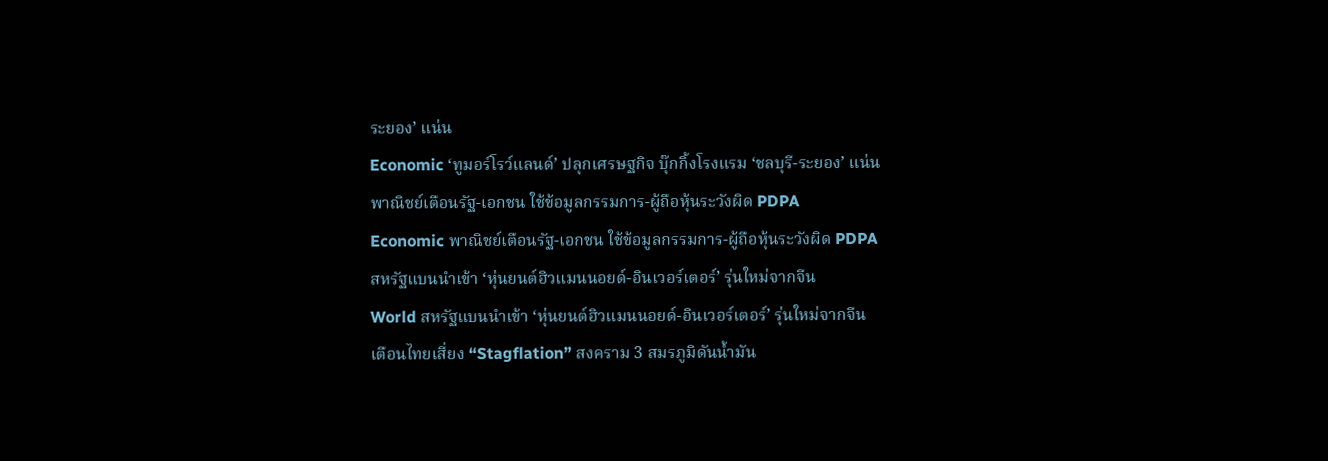ระยอง’ แน่น
Economic ‘ทูมอร์โรว์แลนด์’ ปลุกเศรษฐกิจ บุ๊กกิ้งโรงแรม ‘ชลบุรี-ระยอง’ แน่น
พาณิชย์เตือนรัฐ-เอกชน ใช้ข้อมูลกรรมการ-ผู้ถือหุ้นระวังผิด PDPA
Economic พาณิชย์เตือนรัฐ-เอกชน ใช้ข้อมูลกรรมการ-ผู้ถือหุ้นระวังผิด PDPA
สหรัฐแบนนำเข้า ‘หุ่นยนต์ฮิวแมนนอยด์-อินเวอร์เตอร์’ รุ่นใหม่จากจีน
World สหรัฐแบนนำเข้า ‘หุ่นยนต์ฮิวแมนนอยด์-อินเวอร์เตอร์’ รุ่นใหม่จากจีน
เตือนไทยเสี่ยง “Stagflation” สงคราม 3 สมรภูมิดันน้ำมัน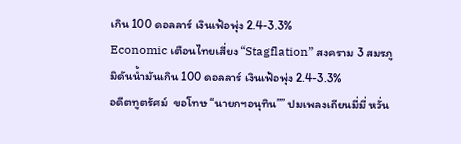เกิน 100 ดอลลาร์ เงินเฟ้อพุ่ง 2.4-3.3%
Economic เตือนไทยเสี่ยง “Stagflation” สงคราม 3 สมรภูมิดันน้ำมันเกิน 100 ดอลลาร์ เงินเฟ้อพุ่ง 2.4-3.3%
อดีตทูตรัศม์  ขอโทษ “นายกฯอนุทิน”” ปมเพลงเถียนมี่มี่ หวั่น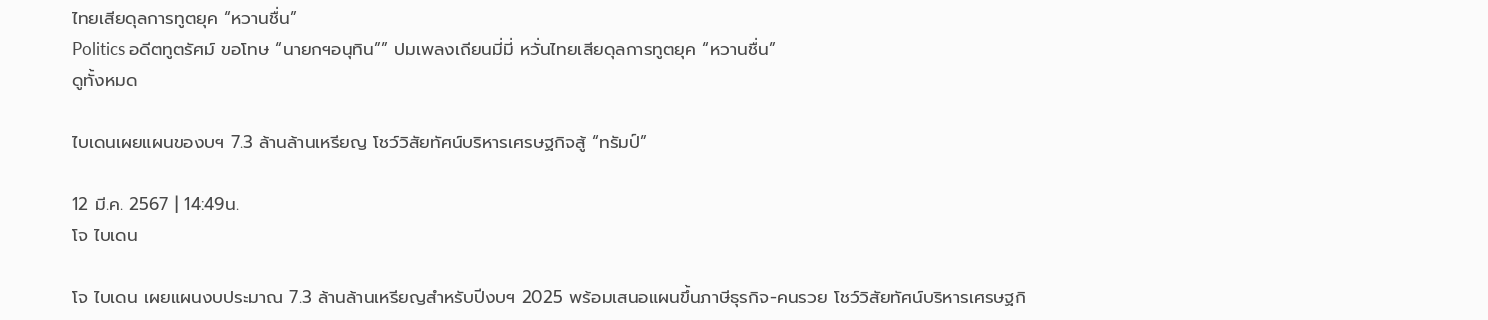ไทยเสียดุลการทูตยุค “หวานชื่น”
Politics อดีตทูตรัศม์ ขอโทษ “นายกฯอนุทิน”” ปมเพลงเถียนมี่มี่ หวั่นไทยเสียดุลการทูตยุค “หวานชื่น”
ดูทั้งหมด

ไบเดนเผยแผนของบฯ 7.3 ล้านล้านเหรียญ โชว์วิสัยทัศน์บริหารเศรษฐกิจสู้ “ทรัมป์”

12 มี.ค. 2567 | 14:49น.
โจ ไบเดน

โจ ไบเดน เผยแผนงบประมาณ 7.3 ล้านล้านเหรียญสำหรับปีงบฯ 2025 พร้อมเสนอแผนขึ้นภาษีธุรกิจ-คนรวย โชว์วิสัยทัศน์บริหารเศรษฐกิ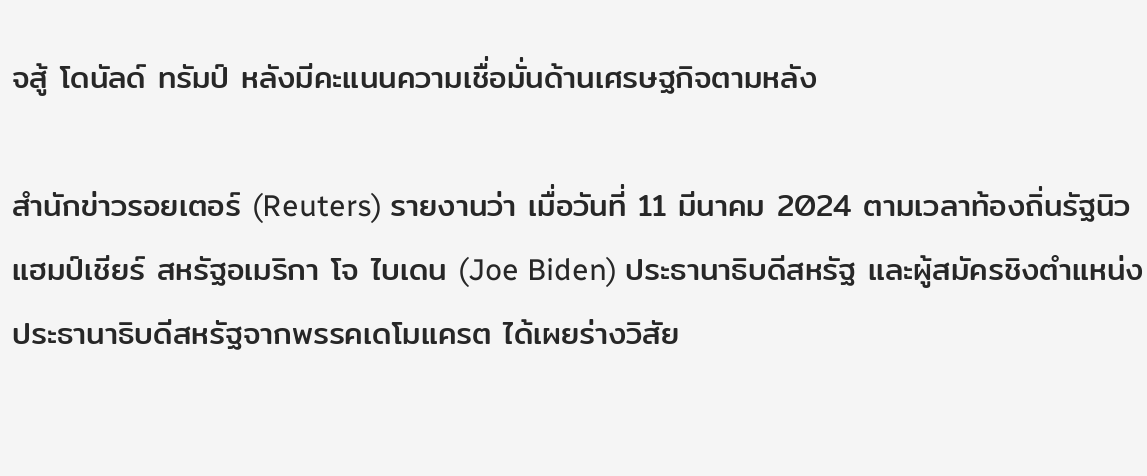จสู้ โดนัลด์ ทรัมป์ หลังมีคะแนนความเชื่อมั่นด้านเศรษฐกิจตามหลัง

สำนักข่าวรอยเตอร์ (Reuters) รายงานว่า เมื่อวันที่ 11 มีนาคม 2024 ตามเวลาท้องถิ่นรัฐนิวแฮมป์เชียร์ สหรัฐอเมริกา โจ ไบเดน (Joe Biden) ประธานาธิบดีสหรัฐ และผู้สมัครชิงตำแหน่งประธานาธิบดีสหรัฐจากพรรคเดโมแครต ได้เผยร่างวิสัย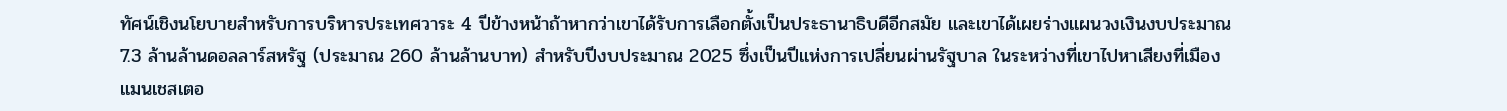ทัศน์เชิงนโยบายสำหรับการบริหารประเทศวาระ 4 ปีข้างหน้าถ้าหากว่าเขาได้รับการเลือกตั้งเป็นประธานาธิบดีอีกสมัย และเขาได้เผยร่างแผนวงเงินงบประมาณ 7.3 ล้านล้านดอลลาร์สหรัฐ (ประมาณ 260 ล้านล้านบาท) สำหรับปีงบประมาณ 2025 ซึ่งเป็นปีแห่งการเปลี่ยนผ่านรัฐบาล ในระหว่างที่เขาไปหาเสียงที่เมืองแมนเชสเตอ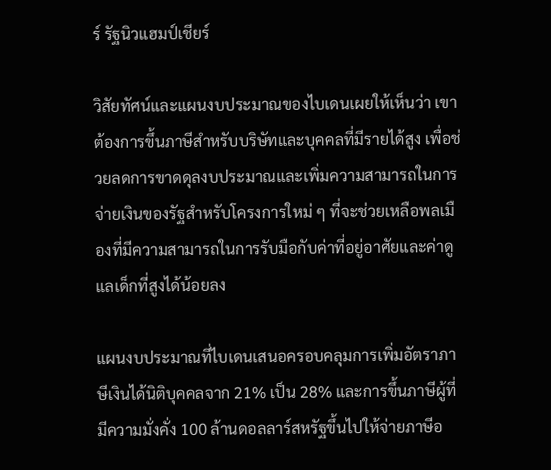ร์ รัฐนิวแฮมป์เชียร์

วิสัยทัศน์และแผนงบประมาณของไบเดนเผยให้เห็นว่า เขาต้องการขึ้นภาษีสำหรับบริษัทและบุคคลที่มีรายได้สูง เพื่อช่วยลดการขาดดุลงบประมาณและเพิ่มความสามารถในการจ่ายเงินของรัฐสำหรับโครงการใหม่ ๆ ที่จะช่วยเหลือพลเมืองที่มีความสามารถในการรับมือกับค่าที่อยู่อาศัยและค่าดูแลเด็กที่สูงได้น้อยลง

แผนงบประมาณที่ไบเดนเสนอครอบคลุมการเพิ่มอัตราภาษีเงินได้นิติบุคคลจาก 21% เป็น 28% และการขึ้นภาษีผู้ที่มีความมั่งคั่ง 100 ล้านดอลลาร์สหรัฐขึ้นไปให้จ่ายภาษีอ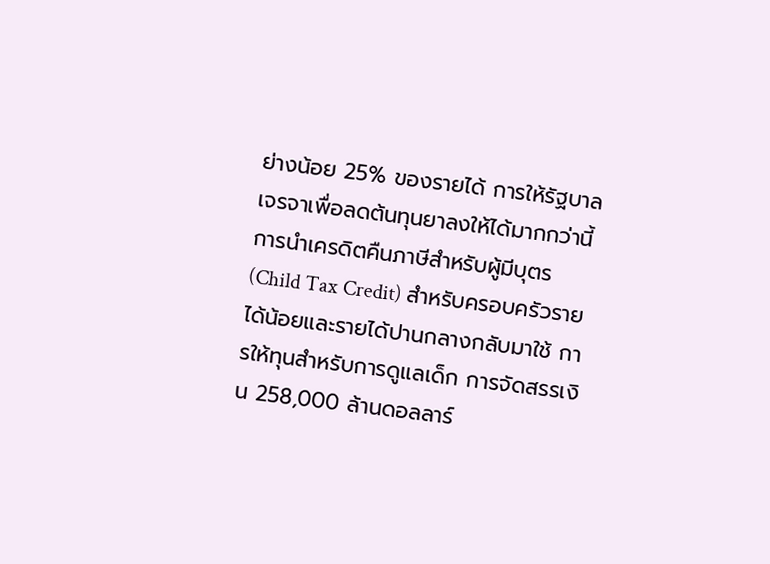ย่างน้อย 25% ของรายได้ การให้รัฐบาลเจรจาเพื่อลดต้นทุนยาลงให้ได้มากกว่านี้ การนำเครดิตคืนภาษีสำหรับผู้มีบุตร (Child Tax Credit) สำหรับครอบครัวรายได้น้อยและรายได้ปานกลางกลับมาใช้ การให้ทุนสำหรับการดูแลเด็ก การจัดสรรเงิน 258,000 ล้านดอลลาร์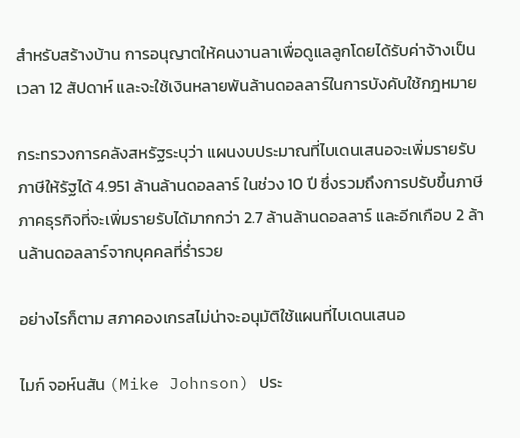สำหรับสร้างบ้าน การอนุญาตให้คนงานลาเพื่อดูแลลูกโดยได้รับค่าจ้างเป็นเวลา 12 สัปดาห์ และจะใช้เงินหลายพันล้านดอลลาร์ในการบังคับใช้กฎหมาย

กระทรวงการคลังสหรัฐระบุว่า แผนงบประมาณที่ไบเดนเสนอจะเพิ่มรายรับภาษีให้รัฐได้ 4.951 ล้านล้านดอลลาร์ ในช่วง 10 ปี ซึ่งรวมถึงการปรับขึ้นภาษีภาคธุรกิจที่จะเพิ่มรายรับได้มากกว่า 2.7 ล้านล้านดอลลาร์ และอีกเกือบ 2 ล้านล้านดอลลาร์จากบุคคลที่ร่ำรวย

อย่างไรก็ตาม สภาคองเกรสไม่น่าจะอนุมัติใช้แผนที่ไบเดนเสนอ

ไมก์ จอห์นสัน (Mike Johnson) ประ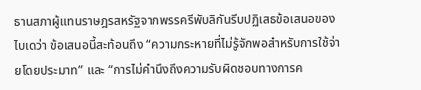ธานสภาผู้แทนราษฎรสหรัฐจากพรรครีพับลิกันรีบปฏิเสธข้อเสนอของไบเดว่า ข้อเสนอนี้สะท้อนถึง “ความกระหายที่ไม่รู้จักพอสำหรับการใช้จ่ายโดยประมาท” และ “การไม่คำนึงถึงความรับผิดชอบทางการค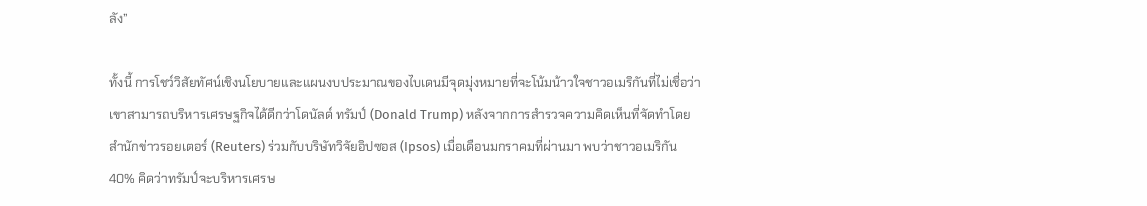ลัง”

ทั้งนี้ การโชว์วิสัยทัศน์เชิงนโยบายและแผนงบประมาณของไบเดนมีจุดมุ่งหมายที่จะโน้มน้าวใจชาวอเมริกันที่ไม่เชื่อว่าเขาสามารถบริหารเศรษฐกิจได้ดีกว่าโดนัลด์ ทรัมป์ (Donald Trump) หลังจากการสำรวจความคิดเห็นที่จัดทำโดยสำนักข่าวรอยเตอร์ (Reuters) ร่วมกับบริษัทวิจัยอิปซอส (Ipsos) เมื่อเดือนมกราคมที่ผ่านมา พบว่าชาวอเมริกัน 40% คิดว่าทรัมป์จะบริหารเศรษ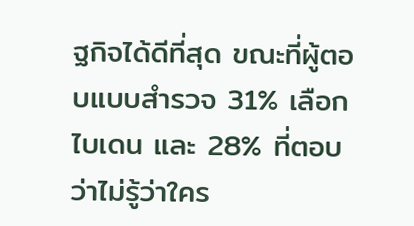ฐกิจได้ดีที่สุด ขณะที่ผู้ตอบแบบสำรวจ 31% เลือกไบเดน และ 28% ที่ตอบว่าไม่รู้ว่าใคร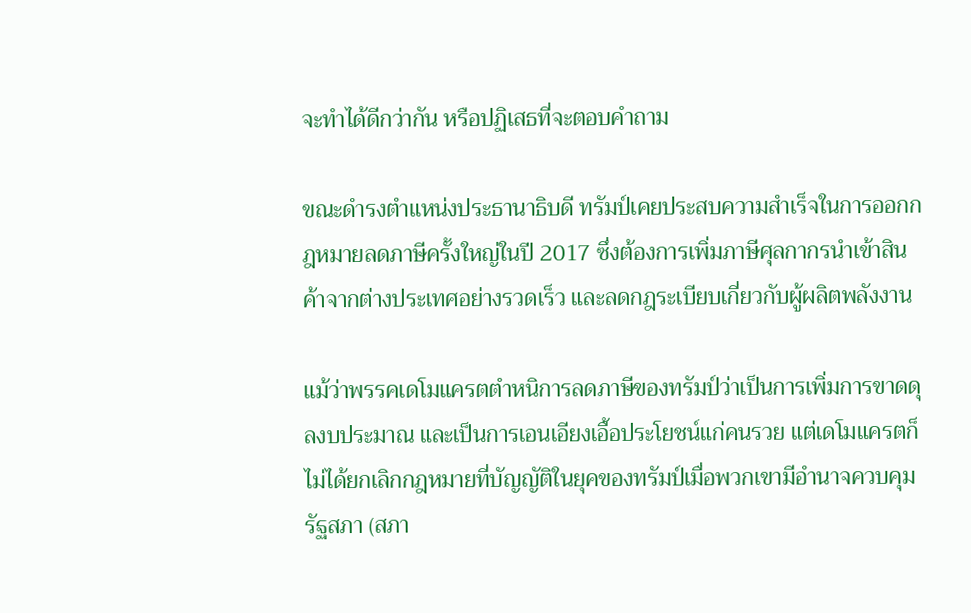จะทำได้ดีกว่ากัน หรือปฏิเสธที่จะตอบคำถาม

ขณะดำรงตำแหน่งประธานาธิบดี ทรัมป์เคยประสบความสำเร็จในการออกกฎหมายลดภาษีครั้งใหญ่ในปี 2017 ซึ่งต้องการเพิ่มภาษีศุลกากรนำเข้าสินค้าจากต่างประเทศอย่างรวดเร็ว และลดกฎระเบียบเกี่ยวกับผู้ผลิตพลังงาน

แม้ว่าพรรคเดโมแครตตำหนิการลดภาษีของทรัมป์ว่าเป็นการเพิ่มการขาดดุลงบประมาณ และเป็นการเอนเอียงเอื้อประโยชน์แก่คนรวย แต่เดโมแครตก็ไม่ได้ยกเลิกกฎหมายที่บัญญัติในยุคของทรัมป์เมื่อพวกเขามีอำนาจควบคุมรัฐสภา (สภา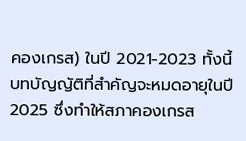คองเกรส) ในปี 2021-2023 ทั้งนี้ บทบัญญัติที่สำคัญจะหมดอายุในปี 2025 ซึ่งทำให้สภาคองเกรส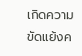เกิดความขัดแย้งค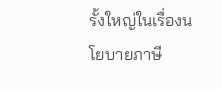รั้งใหญ่ในเรื่องนโยบายภาษี